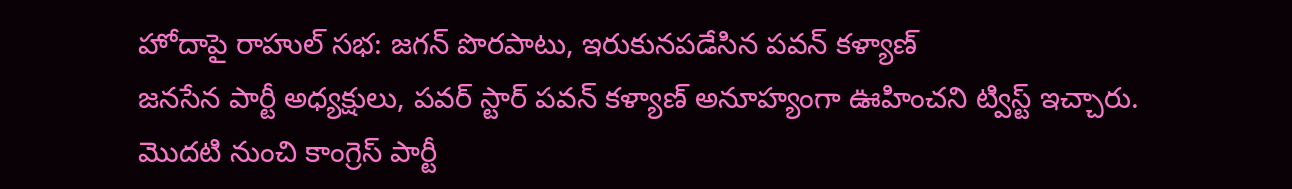హోదాపై రాహుల్ సభ: జగన్ పొరపాటు, ఇరుకునపడేసిన పవన్ కళ్యాణ్
జనసేన పార్టీ అధ్యక్షులు, పవర్ స్టార్ పవన్ కళ్యాణ్ అనూహ్యంగా ఊహించని ట్విస్ట్ ఇచ్చారు. మొదటి నుంచి కాంగ్రెస్ పార్టీ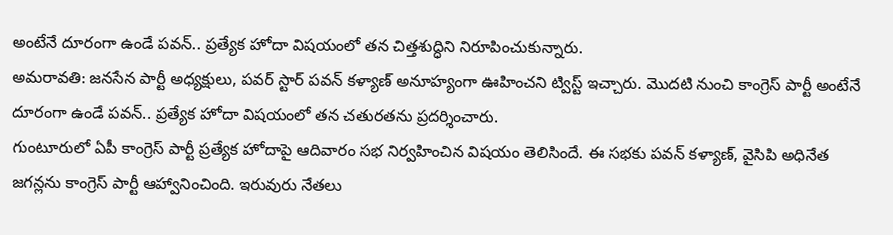అంటేనే దూరంగా ఉండే పవన్.. ప్రత్యేక హోదా విషయంలో తన చిత్తశుద్ధిని నిరూపించుకున్నారు.
అమరావతి: జనసేన పార్టీ అధ్యక్షులు, పవర్ స్టార్ పవన్ కళ్యాణ్ అనూహ్యంగా ఊహించని ట్విస్ట్ ఇచ్చారు. మొదటి నుంచి కాంగ్రెస్ పార్టీ అంటేనే దూరంగా ఉండే పవన్.. ప్రత్యేక హోదా విషయంలో తన చతురతను ప్రదర్శించారు.
గుంటూరులో ఏపీ కాంగ్రెస్ పార్టీ ప్రత్యేక హోదాపై ఆదివారం సభ నిర్వహించిన విషయం తెలిసిందే. ఈ సభకు పవన్ కళ్యాణ్, వైసిపి అధినేత జగన్లను కాంగ్రెస్ పార్టీ ఆహ్వానించింది. ఇరువురు నేతలు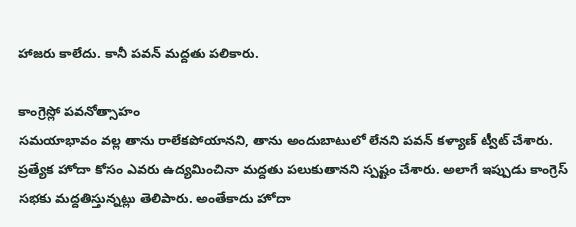హాజరు కాలేదు. కానీ పవన్ మద్దతు పలికారు.

కాంగ్రెస్లో పవనోత్సాహం
సమయాభావం వల్ల తాను రాలేకపోయానని, తాను అందుబాటులో లేనని పవన్ కళ్యాణ్ ట్వీట్ చేశారు. ప్రత్యేక హోదా కోసం ఎవరు ఉద్యమించినా మద్దతు పలుకుతానని స్పష్టం చేశారు. అలాగే ఇప్పుడు కాంగ్రెస్ సభకు మద్దతిస్తున్నట్లు తెలిపారు. అంతేకాదు హోదా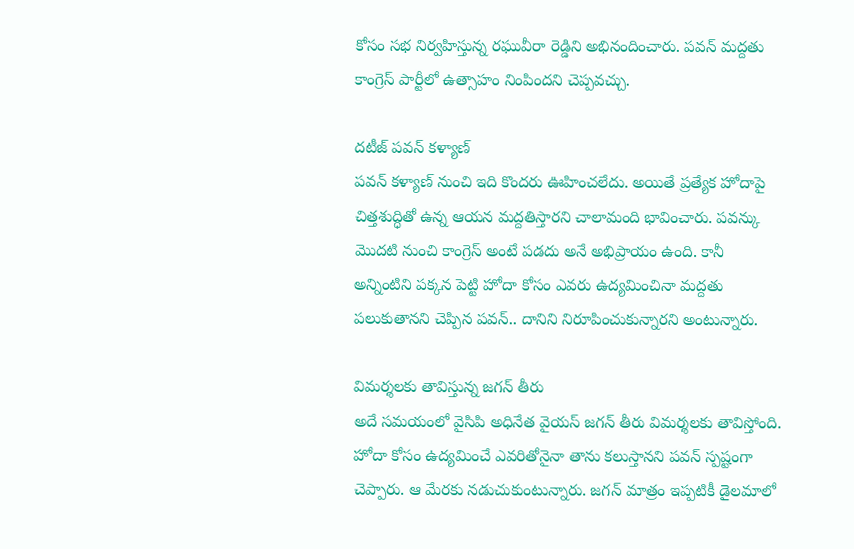కోసం సభ నిర్వహిస్తున్న రఘువీరా రెడ్డిని అభినందించారు. పవన్ మద్దతు కాంగ్రెస్ పార్టీలో ఉత్సాహం నింపిందని చెప్పవచ్చు.

దటీజ్ పవన్ కళ్యాణ్
పవన్ కళ్యాణ్ నుంచి ఇది కొందరు ఊహించలేదు. అయితే ప్రత్యేక హోదాపై చిత్తశుద్ధితో ఉన్న ఆయన మద్దతిస్తారని చాలామంది భావించారు. పవన్కు మొదటి నుంచి కాంగ్రెస్ అంటే పడదు అనే అభిప్రాయం ఉంది. కానీ అన్నింటిని పక్కన పెట్టి హోదా కోసం ఎవరు ఉద్యమించినా మద్దతు పలుకుతానని చెప్పిన పవన్.. దానిని నిరూపించుకున్నారని అంటున్నారు.

విమర్శలకు తావిస్తున్న జగన్ తీరు
అదే సమయంలో వైసిపి అధినేత వైయస్ జగన్ తీరు విమర్శలకు తావిస్తోంది. హోదా కోసం ఉద్యమించే ఎవరితోనైనా తాను కలుస్తానని పవన్ స్పష్టంగా చెప్పారు. ఆ మేరకు నడుచుకుంటున్నారు. జగన్ మాత్రం ఇప్పటికీ డైలమాలో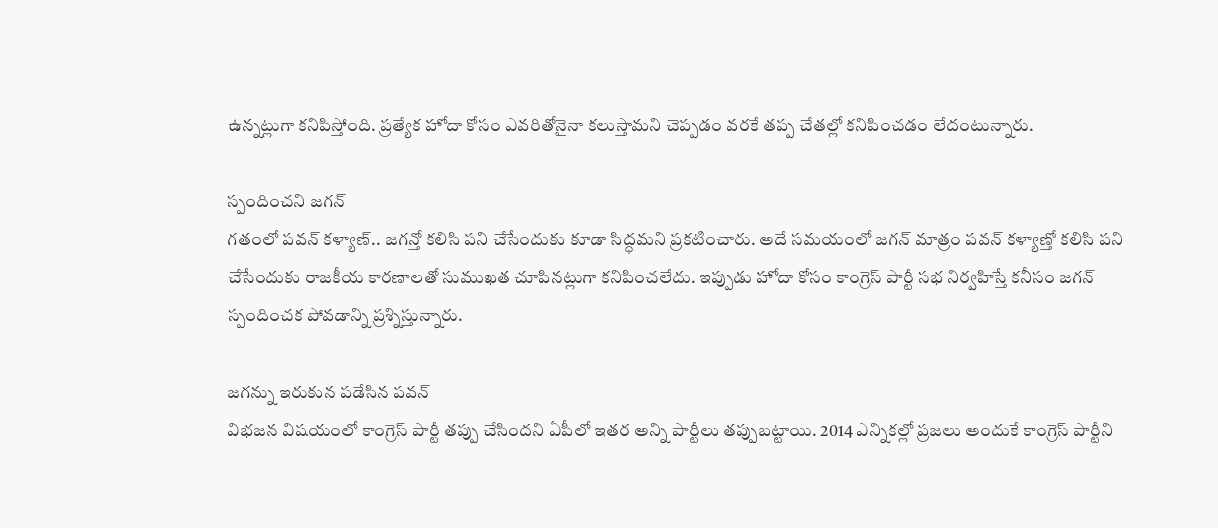ఉన్నట్లుగా కనిపిస్తోంది. ప్రత్యేక హోదా కోసం ఎవరితోనైనా కలుస్తామని చెప్పడం వరకే తప్ప చేతల్లో కనిపించడం లేదంటున్నారు.

స్పందించని జగన్
గతంలో పవన్ కళ్యాణ్.. జగన్తో కలిసి పని చేసేందుకు కూడా సిద్ధమని ప్రకటించారు. అదే సమయంలో జగన్ మాత్రం పవన్ కళ్యాణ్తో కలిసి పని చేసేందుకు రాజకీయ కారణాలతో సుముఖత చూపినట్లుగా కనిపించలేదు. ఇప్పుడు హోదా కోసం కాంగ్రెస్ పార్టీ సభ నిర్వహిస్తే కనీసం జగన్ స్పందించక పోవడాన్ని ప్రశ్నిస్తున్నారు.

జగన్ను ఇరుకున పడేసిన పవన్
విభజన విషయంలో కాంగ్రెస్ పార్టీ తప్పు చేసిందని ఏపీలో ఇతర అన్ని పార్టీలు తప్పుబట్టాయి. 2014 ఎన్నికల్లో ప్రజలు అందుకే కాంగ్రెస్ పార్టీని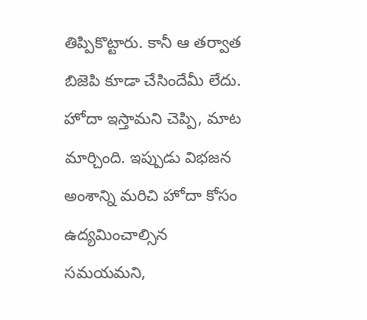తిప్పికొట్టారు. కానీ ఆ తర్వాత బిజెపి కూడా చేసిందేమీ లేదు. హోదా ఇస్తామని చెప్పి, మాట మార్చింది. ఇప్పుడు విభజన అంశాన్ని మరిచి హోదా కోసం ఉద్యమించాల్సిన సమయమని,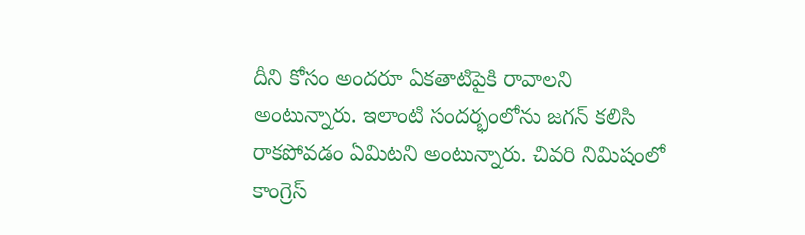దీని కోసం అందరూ ఏకతాటిపైకి రావాలని అంటున్నారు. ఇలాంటి సందర్భంలోను జగన్ కలిసి రాకపోవడం ఏమిటని అంటున్నారు. చివరి నిమిషంలో కాంగ్రెస్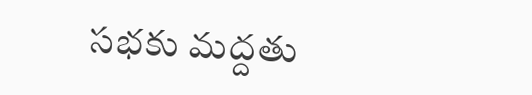సభకు మద్దతు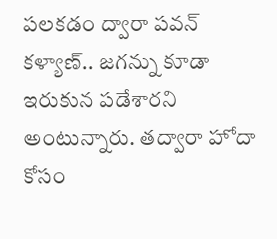పలకడం ద్వారా పవన్ కళ్యాణ్.. జగన్ను కూడా ఇరుకున పడేశారని అంటున్నారు. తద్వారా హోదా కోసం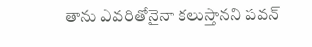తాను ఎవరితోనైనా కలుస్తానని పవన్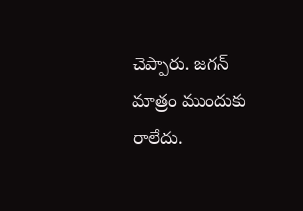చెప్పారు. జగన్ మాత్రం ముందుకు రాలేదు.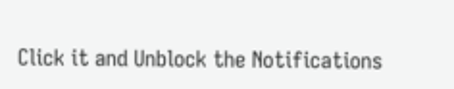Click it and Unblock the Notifications